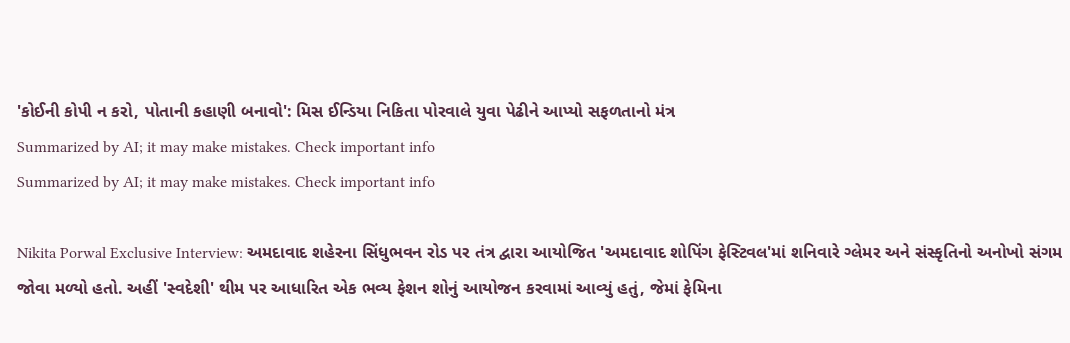'કોઈની કોપી ન કરો, પોતાની કહાણી બનાવો': મિસ ઈન્ડિયા નિકિતા પોરવાલે યુવા પેઢીને આપ્યો સફળતાનો મંત્ર
Summarized by AI; it may make mistakes. Check important info
Summarized by AI; it may make mistakes. Check important info

Nikita Porwal Exclusive Interview: અમદાવાદ શહેરના સિંધુભવન રોડ પર તંત્ર દ્વારા આયોજિત 'અમદાવાદ શોપિંગ ફેસ્ટિવલ'માં શનિવારે ગ્લેમર અને સંસ્કૃતિનો અનોખો સંગમ જોવા મળ્યો હતો. અહીં 'સ્વદેશી' થીમ પર આધારિત એક ભવ્ય ફેશન શોનું આયોજન કરવામાં આવ્યું હતું, જેમાં ફેમિના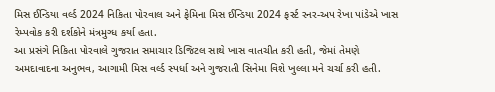મિસ ઈન્ડિયા વર્લ્ડ 2024 નિકિતા પોરવાલ અને ફેમિના મિસ ઈન્ડિયા 2024 ફર્સ્ટ રનર-અપ રેખા પાંડેએ ખાસ રેમ્પવોક કરી દર્શકોને મંત્રમુગ્ધ કર્યા હતા.
આ પ્રસંગે નિકિતા પોરવાલે ગુજરાત સમાચાર ડિજિટલ સાથે ખાસ વાતચીત કરી હતી, જેમાં તેમણે અમદાવાદના અનુભવ, આગામી મિસ વર્લ્ડ સ્પર્ધા અને ગુજરાતી સિનેમા વિશે ખુલ્લા મને ચર્ચા કરી હતી.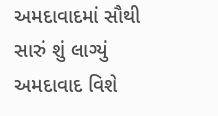અમદાવાદમાં સૌથી સારું શું લાગ્યું
અમદાવાદ વિશે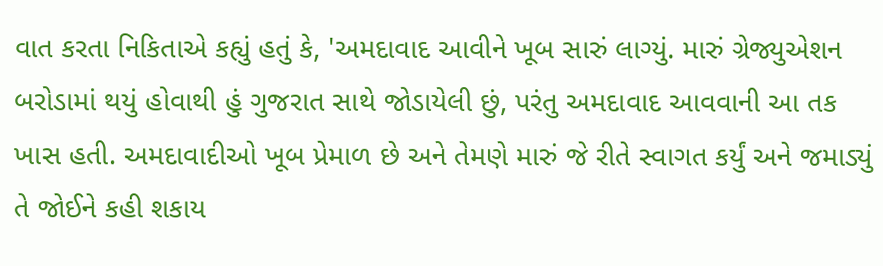વાત કરતા નિકિતાએ કહ્યું હતું કે, 'અમદાવાદ આવીને ખૂબ સારું લાગ્યું. મારું ગ્રેજ્યુએશન બરોડામાં થયું હોવાથી હું ગુજરાત સાથે જોડાયેલી છું, પરંતુ અમદાવાદ આવવાની આ તક ખાસ હતી. અમદાવાદીઓ ખૂબ પ્રેમાળ છે અને તેમણે મારું જે રીતે સ્વાગત કર્યું અને જમાડ્યું તે જોઈને કહી શકાય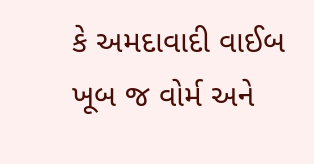કે અમદાવાદી વાઈબ ખૂબ જ વોર્મ અને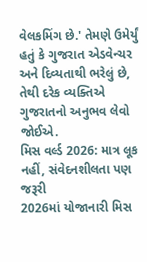વેલકમિંગ છે.' તેમણે ઉમેર્યું હતું કે ગુજરાત એડવેન્ચર અને દિવ્યતાથી ભરેલું છે, તેથી દરેક વ્યક્તિએ ગુજરાતનો અનુભવ લેવો જોઈએ.
મિસ વર્લ્ડ 2026: માત્ર લૂક નહીં, સંવેદનશીલતા પણ જરૂરી
2026માં યોજાનારી મિસ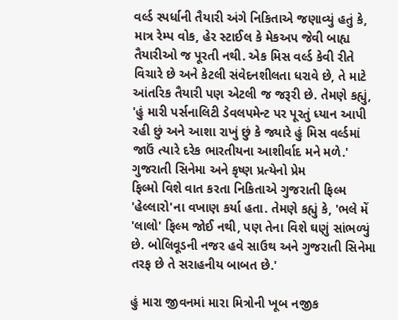વર્લ્ડ સ્પર્ધાની તૈયારી અંગે નિકિતાએ જણાવ્યું હતું કે, માત્ર રેમ્પ વોક, હેર સ્ટાઈલ કે મેકઅપ જેવી બાહ્ય તૈયારીઓ જ પૂરતી નથી. એક મિસ વર્લ્ડ કેવી રીતે વિચારે છે અને કેટલી સંવેદનશીલતા ધરાવે છે, તે માટે આંતરિક તૈયારી પણ એટલી જ જરૂરી છે. તેમણે કહ્યું, 'હું મારી પર્સનાલિટી ડેવલપમેન્ટ પર પૂરતું ધ્યાન આપી રહી છું અને આશા રાખું છું કે જ્યારે હું મિસ વર્લ્ડમાં જાઉં ત્યારે દરેક ભારતીયના આશીર્વાદ મને મળે.'
ગુજરાતી સિનેમા અને કૃષ્ણ પ્રત્યેનો પ્રેમ
ફિલ્મો વિશે વાત કરતા નિકિતાએ ગુજરાતી ફિલ્મ 'હેલ્લારો'ના વખાણ કર્યા હતા. તેમણે કહ્યું કે, 'ભલે મેં 'લાલો' ફિલ્મ જોઈ નથી, પણ તેના વિશે ઘણું સાંભળ્યું છે. બોલિવૂડની નજર હવે સાઉથ અને ગુજરાતી સિનેમા તરફ છે તે સરાહનીય બાબત છે.'

હું મારા જીવનમાં મારા મિત્રોની ખૂબ નજીક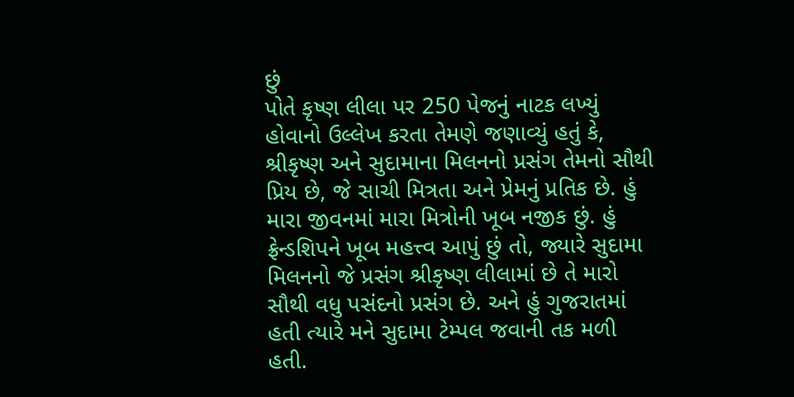છું
પોતે કૃષ્ણ લીલા પર 250 પેજનું નાટક લખ્યું હોવાનો ઉલ્લેખ કરતા તેમણે જણાવ્યું હતું કે, શ્રીકૃષ્ણ અને સુદામાના મિલનનો પ્રસંગ તેમનો સૌથી પ્રિય છે, જે સાચી મિત્રતા અને પ્રેમનું પ્રતિક છે. હું મારા જીવનમાં મારા મિત્રોની ખૂબ નજીક છું. હું ફ્રેન્ડશિપને ખૂબ મહત્ત્વ આપું છું તો, જ્યારે સુદામા મિલનનો જે પ્રસંગ શ્રીકૃષ્ણ લીલામાં છે તે મારો સૌથી વધુ પસંદનો પ્રસંગ છે. અને હું ગુજરાતમાં હતી ત્યારે મને સુદામા ટેમ્પલ જવાની તક મળી હતી.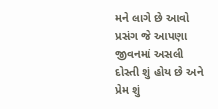મને લાગે છે આવો પ્રસંગ જે આપણા જીવનમાં અસલી દોસ્તી શું હોય છે અને પ્રેમ શું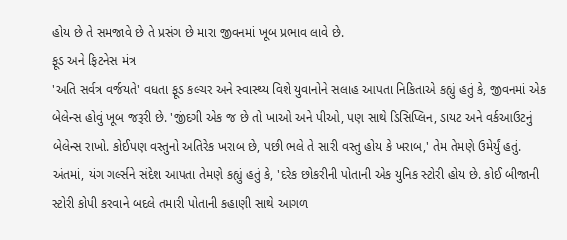હોય છે તે સમજાવે છે તે પ્રસંગ છે મારા જીવનમાં ખૂબ પ્રભાવ લાવે છે.
ફૂડ અને ફિટનેસ મંત્ર
'અતિ સર્વત્ર વર્જયતે' વધતા ફૂડ કલ્ચર અને સ્વાસ્થ્ય વિશે યુવાનોને સલાહ આપતા નિકિતાએ કહ્યું હતું કે, જીવનમાં એક બેલેન્સ હોવું ખૂબ જરૂરી છે. 'જીંદગી એક જ છે તો ખાઓ અને પીઓ, પણ સાથે ડિસિપ્લિન, ડાયટ અને વર્કઆઉટનું બેલેન્સ રાખો. કોઈપણ વસ્તુનો અતિરેક ખરાબ છે, પછી ભલે તે સારી વસ્તુ હોય કે ખરાબ,' તેમ તેમણે ઉમેર્યું હતું.
અંતમાં, યંગ ગર્લ્સને સંદેશ આપતા તેમણે કહ્યું હતું કે, 'દરેક છોકરીની પોતાની એક યુનિક સ્ટોરી હોય છે. કોઈ બીજાની સ્ટોરી કોપી કરવાને બદલે તમારી પોતાની કહાણી સાથે આગળ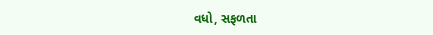વધો, સફળતા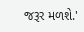જરૂર મળશે.'